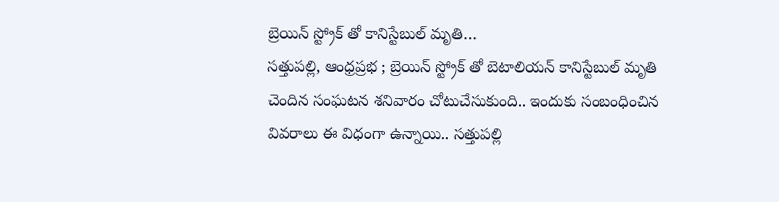బ్రెయిన్ స్ట్రోక్ తో కానిస్టేబుల్ మృతి…
సత్తుపల్లి, ఆంధ్రప్రభ ; బ్రెయిన్ స్ట్రోక్ తో బెటాలియన్ కానిస్టేబుల్ మృతి చెందిన సంఘటన శనివారం చోటుచేసుకుంది.. ఇందుకు సంబంధించిన వివరాలు ఈ విధంగా ఉన్నాయి.. సత్తుపల్లి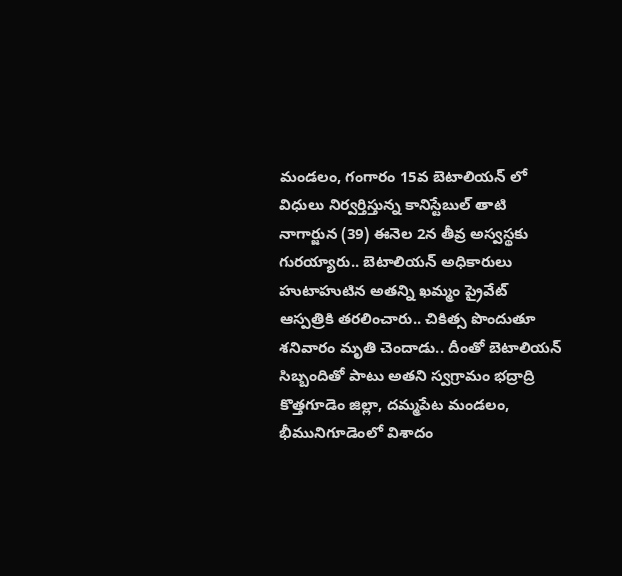మండలం, గంగారం 15వ బెటాలియన్ లో విధులు నిర్వర్తిస్తున్న కానిస్టేబుల్ తాటి నాగార్జున (39) ఈనెల 2న తీవ్ర అస్వస్థకు గురయ్యారు.. బెటాలియన్ అధికారులు హుటాహుటిన అతన్ని ఖమ్మం ప్రైవేట్ ఆస్పత్రికి తరలించారు.. చికిత్స పొందుతూ శనివారం మృతి చెందాడు.. దీంతో బెటాలియన్ సిబ్బందితో పాటు అతని స్వగ్రామం భద్రాద్రి కొత్తగూడెం జిల్లా, దమ్మపేట మండలం, భీమునిగూడెంలో విశాదం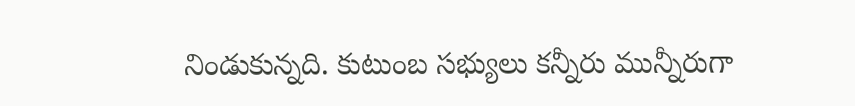నిండుకున్నది. కుటుంబ సభ్యులు కన్నీరు మున్నీరుగా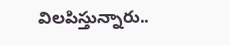విలపిస్తున్నారు..